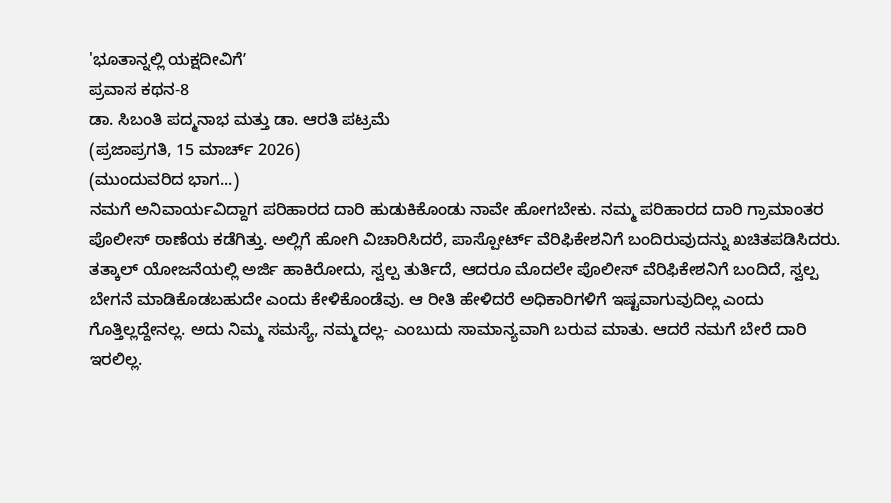'ಭೂತಾನ್ನಲ್ಲಿ ಯಕ್ಷದೀವಿಗೆʼ
ಪ್ರವಾಸ ಕಥನ-8
ಡಾ. ಸಿಬಂತಿ ಪದ್ಮನಾಭ ಮತ್ತು ಡಾ. ಆರತಿ ಪಟ್ರಮೆ
(ಪ್ರಜಾಪ್ರಗತಿ, 15 ಮಾರ್ಚ್ 2026)
(ಮುಂದುವರಿದ ಭಾಗ...)
ನಮಗೆ ಅನಿವಾರ್ಯವಿದ್ದಾಗ ಪರಿಹಾರದ ದಾರಿ ಹುಡುಕಿಕೊಂಡು ನಾವೇ ಹೋಗಬೇಕು. ನಮ್ಮ ಪರಿಹಾರದ ದಾರಿ ಗ್ರಾಮಾಂತರ ಪೊಲೀಸ್ ಠಾಣೆಯ ಕಡೆಗಿತ್ತು. ಅಲ್ಲಿಗೆ ಹೋಗಿ ವಿಚಾರಿಸಿದರೆ, ಪಾಸ್ಪೋರ್ಟ್ ವೆರಿಫಿಕೇಶನಿಗೆ ಬಂದಿರುವುದನ್ನು ಖಚಿತಪಡಿಸಿದರು. ತತ್ಕಾಲ್ ಯೋಜನೆಯಲ್ಲಿ ಅರ್ಜಿ ಹಾಕಿರೋದು, ಸ್ವಲ್ಪ ತುರ್ತಿದೆ, ಆದರೂ ಮೊದಲೇ ಪೊಲೀಸ್ ವೆರಿಫಿಕೇಶನಿಗೆ ಬಂದಿದೆ, ಸ್ವಲ್ಪ ಬೇಗನೆ ಮಾಡಿಕೊಡಬಹುದೇ ಎಂದು ಕೇಳಿಕೊಂಡೆವು. ಆ ರೀತಿ ಹೇಳಿದರೆ ಅಧಿಕಾರಿಗಳಿಗೆ ಇಷ್ಟವಾಗುವುದಿಲ್ಲ ಎಂದು ಗೊತ್ತಿಲ್ಲದ್ದೇನಲ್ಲ. ಅದು ನಿಮ್ಮ ಸಮಸ್ಯೆ, ನಮ್ಮದಲ್ಲ- ಎಂಬುದು ಸಾಮಾನ್ಯವಾಗಿ ಬರುವ ಮಾತು. ಆದರೆ ನಮಗೆ ಬೇರೆ ದಾರಿ ಇರಲಿಲ್ಲ.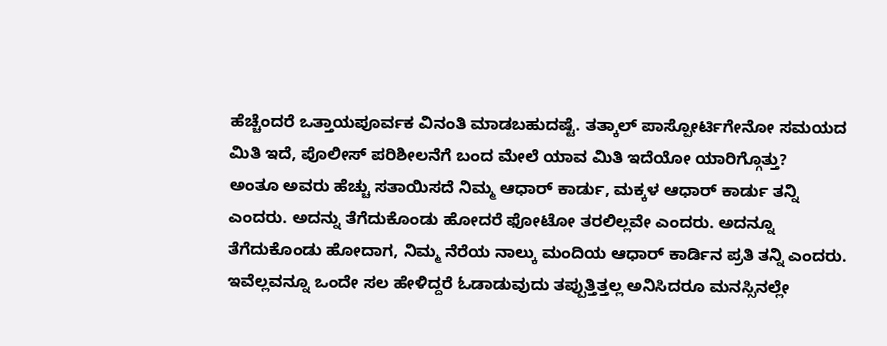ಹೆಚ್ಚೆಂದರೆ ಒತ್ತಾಯಪೂರ್ವಕ ವಿನಂತಿ ಮಾಡಬಹುದಷ್ಟೆ. ತತ್ಕಾಲ್ ಪಾಸ್ಪೋರ್ಟಿಗೇನೋ ಸಮಯದ ಮಿತಿ ಇದೆ, ಪೊಲೀಸ್ ಪರಿಶೀಲನೆಗೆ ಬಂದ ಮೇಲೆ ಯಾವ ಮಿತಿ ಇದೆಯೋ ಯಾರಿಗ್ಗೊತ್ತು?
ಅಂತೂ ಅವರು ಹೆಚ್ಚು ಸತಾಯಿಸದೆ ನಿಮ್ಮ ಆಧಾರ್ ಕಾರ್ಡು, ಮಕ್ಕಳ ಆಧಾರ್ ಕಾರ್ಡು ತನ್ನಿ ಎಂದರು. ಅದನ್ನು ತೆಗೆದುಕೊಂಡು ಹೋದರೆ ಫೋಟೋ ತರಲಿಲ್ಲವೇ ಎಂದರು. ಅದನ್ನೂ ತೆಗೆದುಕೊಂಡು ಹೋದಾಗ, ನಿಮ್ಮ ನೆರೆಯ ನಾಲ್ಕು ಮಂದಿಯ ಆಧಾರ್ ಕಾರ್ಡಿನ ಪ್ರತಿ ತನ್ನಿ ಎಂದರು. ಇವೆಲ್ಲವನ್ನೂ ಒಂದೇ ಸಲ ಹೇಳಿದ್ದರೆ ಓಡಾಡುವುದು ತಪ್ಪುತ್ತಿತ್ತಲ್ಲ ಅನಿಸಿದರೂ ಮನಸ್ಸಿನಲ್ಲೇ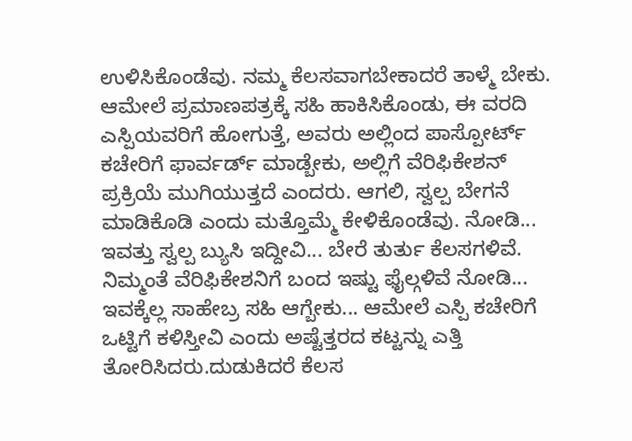ಉಳಿಸಿಕೊಂಡೆವು. ನಮ್ಮ ಕೆಲಸವಾಗಬೇಕಾದರೆ ತಾಳ್ಮೆ ಬೇಕು.
ಆಮೇಲೆ ಪ್ರಮಾಣಪತ್ರಕ್ಕೆ ಸಹಿ ಹಾಕಿಸಿಕೊಂಡು, ಈ ವರದಿ ಎಸ್ಪಿಯವರಿಗೆ ಹೋಗುತ್ತೆ, ಅವರು ಅಲ್ಲಿಂದ ಪಾಸ್ಪೋರ್ಟ್ ಕಚೇರಿಗೆ ಫಾರ್ವರ್ಡ್ ಮಾಡ್ಬೇಕು, ಅಲ್ಲಿಗೆ ವೆರಿಫಿಕೇಶನ್ ಪ್ರಕ್ರಿಯೆ ಮುಗಿಯುತ್ತದೆ ಎಂದರು. ಆಗಲಿ, ಸ್ವಲ್ಪ ಬೇಗನೆ ಮಾಡಿಕೊಡಿ ಎಂದು ಮತ್ತೊಮ್ಮೆ ಕೇಳಿಕೊಂಡೆವು. ನೋಡಿ... ಇವತ್ತು ಸ್ವಲ್ಪ ಬ್ಯುಸಿ ಇದ್ದೀವಿ... ಬೇರೆ ತುರ್ತು ಕೆಲಸಗಳಿವೆ. ನಿಮ್ಮಂತೆ ವೆರಿಫಿಕೇಶನಿಗೆ ಬಂದ ಇಷ್ಟು ಫೈಲ್ಗಳಿವೆ ನೋಡಿ... ಇವಕ್ಕೆಲ್ಲ ಸಾಹೇಬ್ರ ಸಹಿ ಆಗ್ಬೇಕು... ಆಮೇಲೆ ಎಸ್ಪಿ ಕಚೇರಿಗೆ ಒಟ್ಟಿಗೆ ಕಳಿಸ್ತೀವಿ ಎಂದು ಅಷ್ಟೆತ್ತರದ ಕಟ್ಟನ್ನು ಎತ್ತಿ ತೋರಿಸಿದರು.ದುಡುಕಿದರೆ ಕೆಲಸ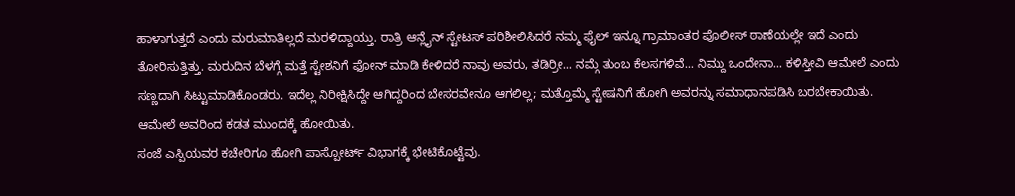ಹಾಳಾಗುತ್ತದೆ ಎಂದು ಮರುಮಾತಿಲ್ಲದೆ ಮರಳಿದ್ದಾಯ್ತು. ರಾತ್ರಿ ಆನ್ಲೈನ್ ಸ್ಟೇಟಸ್ ಪರಿಶೀಲಿಸಿದರೆ ನಮ್ಮ ಫೈಲ್ ಇನ್ನೂ ಗ್ರಾಮಾಂತರ ಪೊಲೀಸ್ ಠಾಣೆಯಲ್ಲೇ ಇದೆ ಎಂದು ತೋರಿಸುತ್ತಿತ್ತು. ಮರುದಿನ ಬೆಳಗ್ಗೆ ಮತ್ತೆ ಸ್ಟೇಶನಿಗೆ ಫೋನ್ ಮಾಡಿ ಕೇಳಿದರೆ ನಾವು ಅವರು, ತಡಿರ್ರೀ... ನಮ್ಗೆ ತುಂಬ ಕೆಲಸಗಳಿವೆ... ನಿಮ್ದು ಒಂದೇನಾ... ಕಳಿಸ್ತೀವಿ ಆಮೇಲೆ ಎಂದು ಸಣ್ಣದಾಗಿ ಸಿಟ್ಟುಮಾಡಿಕೊಂಡರು. ಇದೆಲ್ಲ ನಿರೀಕ್ಷಿಸಿದ್ದೇ ಆಗಿದ್ದರಿಂದ ಬೇಸರವೇನೂ ಆಗಲಿಲ್ಲ; ಮತ್ತೊಮ್ಮೆ ಸ್ಟೇಷನಿಗೆ ಹೋಗಿ ಅವರನ್ನು ಸಮಾಧಾನಪಡಿಸಿ ಬರಬೇಕಾಯಿತು. ಆಮೇಲೆ ಅವರಿಂದ ಕಡತ ಮುಂದಕ್ಕೆ ಹೋಯಿತು.
ಸಂಜೆ ಎಸ್ಪಿಯವರ ಕಚೇರಿಗೂ ಹೋಗಿ ಪಾಸ್ಪೋರ್ಟ್ ವಿಭಾಗಕ್ಕೆ ಭೇಟಿಕೊಟ್ಟೆವು.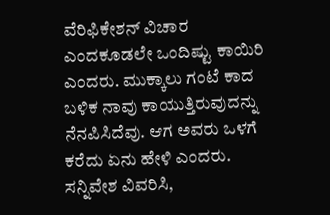ವೆರಿಫಿಕೇಶನ್ ವಿಚಾರ ಎಂದಕೂಡಲೇ ಒಂದಿಷ್ಟು ಕಾಯಿರಿ ಎಂದರು. ಮುಕ್ಕಾಲು ಗಂಟೆ ಕಾದ ಬಳಿಕ ನಾವು ಕಾಯುತ್ತಿರುವುದನ್ನು ನೆನಪಿಸಿದೆವು. ಆಗ ಅವರು ಒಳಗೆ ಕರೆದು ಏನು ಹೇಳಿ ಎಂದರು. ಸನ್ನಿವೇಶ ವಿವರಿಸಿ,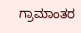ಗ್ರಾಮಾಂತರ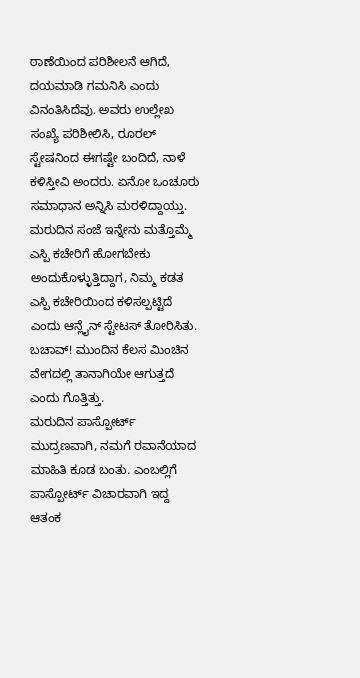ಠಾಣೆಯಿಂದ ಪರಿಶೀಲನೆ ಆಗಿದೆ, ದಯಮಾಡಿ ಗಮನಿಸಿ ಎಂದು ವಿನಂತಿಸಿದೆವು. ಅವರು ಉಲ್ಲೇಖ ಸಂಖ್ಯೆ ಪರಿಶೀಲಿಸಿ, ರೂರಲ್ ಸ್ಟೇಷನಿಂದ ಈಗಷ್ಟೇ ಬಂದಿದೆ, ನಾಳೆ ಕಳಿಸ್ತೀವಿ ಅಂದರು. ಏನೋ ಒಂಚೂರು ಸಮಾಧಾನ ಅನ್ನಿಸಿ ಮರಳಿದ್ದಾಯ್ತು. ಮರುದಿನ ಸಂಜೆ ಇನ್ನೇನು ಮತ್ತೊಮ್ಮೆ ಎಸ್ಪಿ ಕಚೇರಿಗೆ ಹೋಗಬೇಕು ಅಂದುಕೊಳ್ಳುತ್ತಿದ್ದಾಗ, ನಿಮ್ಮ ಕಡತ ಎಸ್ಪಿ ಕಚೇರಿಯಿಂದ ಕಳಿಸಲ್ಪಟ್ಟಿದೆ ಎಂದು ಆನ್ಲೈನ್ ಸ್ಟೇಟಸ್ ತೋರಿಸಿತು. ಬಚಾವ್! ಮುಂದಿನ ಕೆಲಸ ಮಿಂಚಿನ ವೇಗದಲ್ಲಿ ತಾನಾಗಿಯೇ ಆಗುತ್ತದೆ ಎಂದು ಗೊತ್ತಿತ್ತು.
ಮರುದಿನ ಪಾಸ್ಪೋರ್ಟ್ ಮುದ್ರಣವಾಗಿ, ನಮಗೆ ರವಾನೆಯಾದ ಮಾಹಿತಿ ಕೂಡ ಬಂತು. ಎಂಬಲ್ಲಿಗೆ ಪಾಸ್ಪೋರ್ಟ್ ವಿಚಾರವಾಗಿ ಇದ್ದ ಆತಂಕ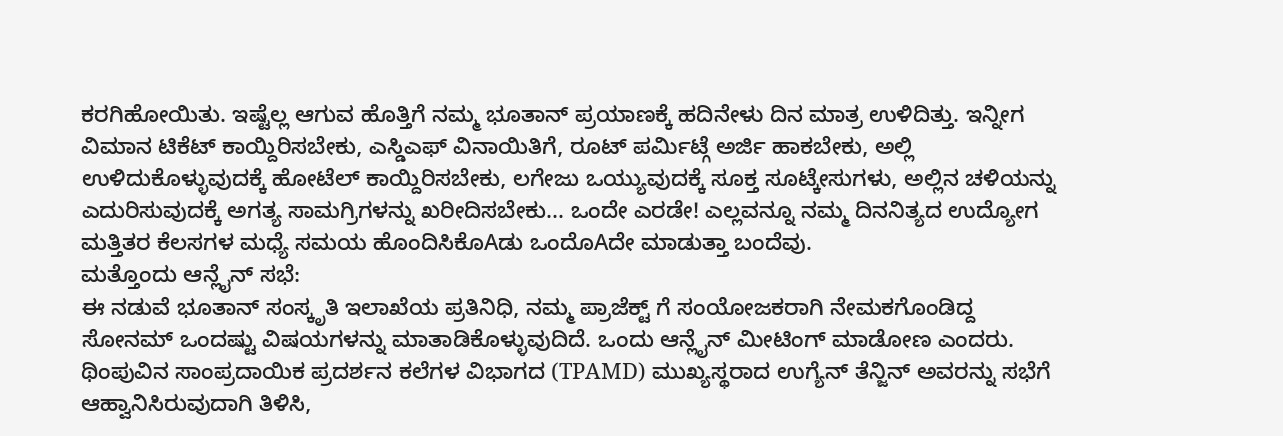ಕರಗಿಹೋಯಿತು. ಇಷ್ಟೆಲ್ಲ ಆಗುವ ಹೊತ್ತಿಗೆ ನಮ್ಮ ಭೂತಾನ್ ಪ್ರಯಾಣಕ್ಕೆ ಹದಿನೇಳು ದಿನ ಮಾತ್ರ ಉಳಿದಿತ್ತು. ಇನ್ನೀಗ ವಿಮಾನ ಟಿಕೆಟ್ ಕಾಯ್ದಿರಿಸಬೇಕು, ಎಸ್ಡಿಎಫ್ ವಿನಾಯಿತಿಗೆ, ರೂಟ್ ಪರ್ಮಿಟ್ಗೆ ಅರ್ಜಿ ಹಾಕಬೇಕು, ಅಲ್ಲಿ ಉಳಿದುಕೊಳ್ಳುವುದಕ್ಕೆ ಹೋಟೆಲ್ ಕಾಯ್ದಿರಿಸಬೇಕು, ಲಗೇಜು ಒಯ್ಯುವುದಕ್ಕೆ ಸೂಕ್ತ ಸೂಟ್ಕೇಸುಗಳು, ಅಲ್ಲಿನ ಚಳಿಯನ್ನು ಎದುರಿಸುವುದಕ್ಕೆ ಅಗತ್ಯ ಸಾಮಗ್ರಿಗಳನ್ನು ಖರೀದಿಸಬೇಕು... ಒಂದೇ ಎರಡೇ! ಎಲ್ಲವನ್ನೂ ನಮ್ಮ ದಿನನಿತ್ಯದ ಉದ್ಯೋಗ ಮತ್ತಿತರ ಕೆಲಸಗಳ ಮಧ್ಯೆ ಸಮಯ ಹೊಂದಿಸಿಕೊAಡು ಒಂದೊAದೇ ಮಾಡುತ್ತಾ ಬಂದೆವು.
ಮತ್ತೊಂದು ಆನ್ಲೈನ್ ಸಭೆ:
ಈ ನಡುವೆ ಭೂತಾನ್ ಸಂಸ್ಕೃತಿ ಇಲಾಖೆಯ ಪ್ರತಿನಿಧಿ, ನಮ್ಮ ಪ್ರಾಜೆಕ್ಟ್ ಗೆ ಸಂಯೋಜಕರಾಗಿ ನೇಮಕಗೊಂಡಿದ್ದ ಸೋನಮ್ ಒಂದಷ್ಟು ವಿಷಯಗಳನ್ನು ಮಾತಾಡಿಕೊಳ್ಳುವುದಿದೆ. ಒಂದು ಆನ್ಲೈನ್ ಮೀಟಿಂಗ್ ಮಾಡೋಣ ಎಂದರು. ಥಿಂಪುವಿನ ಸಾಂಪ್ರದಾಯಿಕ ಪ್ರದರ್ಶನ ಕಲೆಗಳ ವಿಭಾಗದ (TPAMD) ಮುಖ್ಯಸ್ಥರಾದ ಉಗ್ಯೆನ್ ತೆನ್ಜಿನ್ ಅವರನ್ನು ಸಭೆಗೆ ಆಹ್ವಾನಿಸಿರುವುದಾಗಿ ತಿಳಿಸಿ,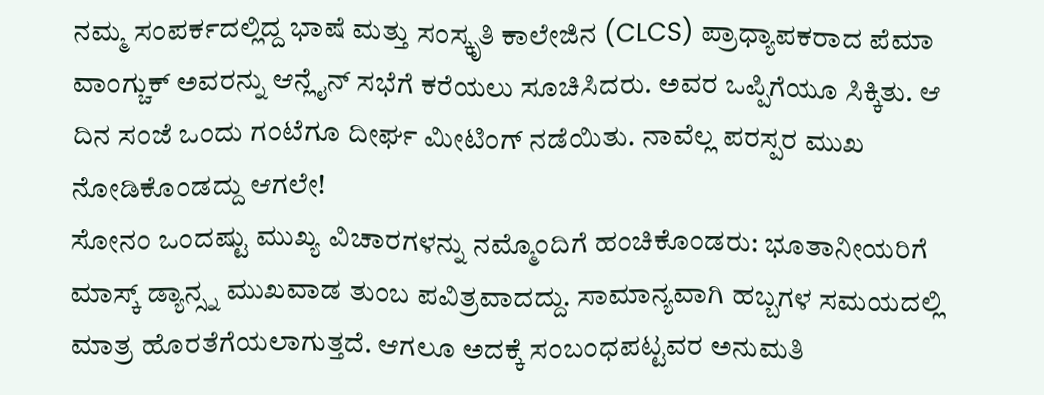ನಮ್ಮ ಸಂಪರ್ಕದಲ್ಲಿದ್ದ ಭಾಷೆ ಮತ್ತು ಸಂಸ್ಕೃತಿ ಕಾಲೇಜಿನ (CLCS) ಪ್ರಾಧ್ಯಾಪಕರಾದ ಪೆಮಾ ವಾಂಗ್ಚುಕ್ ಅವರನ್ನು ಆನ್ಲೈನ್ ಸಭೆಗೆ ಕರೆಯಲು ಸೂಚಿಸಿದರು. ಅವರ ಒಪ್ಪಿಗೆಯೂ ಸಿಕ್ಕಿತು. ಆ ದಿನ ಸಂಜೆ ಒಂದು ಗಂಟೆಗೂ ದೀರ್ಘ ಮೀಟಿಂಗ್ ನಡೆಯಿತು. ನಾವೆಲ್ಲ ಪರಸ್ಪರ ಮುಖ ನೋಡಿಕೊಂಡದ್ದು ಆಗಲೇ!
ಸೋನಂ ಒಂದಷ್ಟು ಮುಖ್ಯ ವಿಚಾರಗಳನ್ನು ನಮ್ಮೊಂದಿಗೆ ಹಂಚಿಕೊಂಡರು: ಭೂತಾನೀಯರಿಗೆ ಮಾಸ್ಕ್ ಡ್ಯಾನ್ಸ್ನ ಮುಖವಾಡ ತುಂಬ ಪವಿತ್ರವಾದದ್ದು. ಸಾಮಾನ್ಯವಾಗಿ ಹಬ್ಬಗಳ ಸಮಯದಲ್ಲಿ ಮಾತ್ರ ಹೊರತೆಗೆಯಲಾಗುತ್ತದೆ. ಆಗಲೂ ಅದಕ್ಕೆ ಸಂಬಂಧಪಟ್ಟವರ ಅನುಮತಿ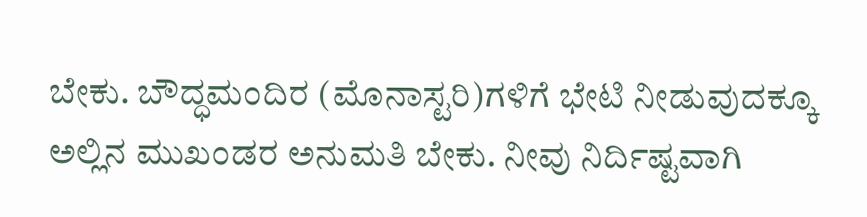ಬೇಕು. ಬೌದ್ಧಮಂದಿರ (ಮೊನಾಸ್ಟರಿ)ಗಳಿಗೆ ಭೇಟಿ ನೀಡುವುದಕ್ಕೂ ಅಲ್ಲಿನ ಮುಖಂಡರ ಅನುಮತಿ ಬೇಕು. ನೀವು ನಿರ್ದಿಷ್ಟವಾಗಿ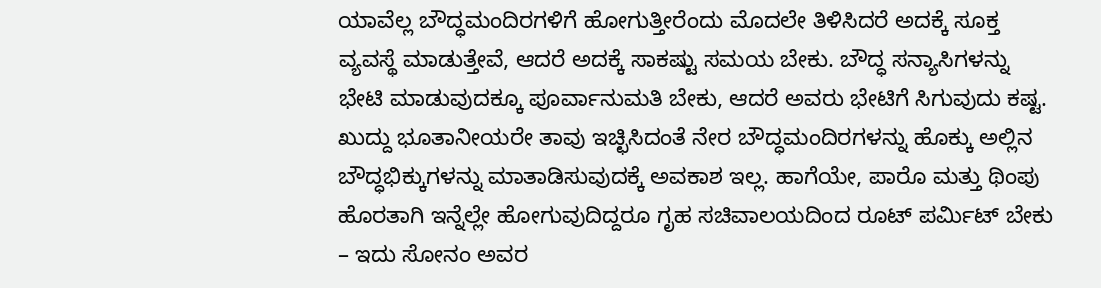ಯಾವೆಲ್ಲ ಬೌದ್ಧಮಂದಿರಗಳಿಗೆ ಹೋಗುತ್ತೀರೆಂದು ಮೊದಲೇ ತಿಳಿಸಿದರೆ ಅದಕ್ಕೆ ಸೂಕ್ತ ವ್ಯವಸ್ಥೆ ಮಾಡುತ್ತೇವೆ, ಆದರೆ ಅದಕ್ಕೆ ಸಾಕಷ್ಟು ಸಮಯ ಬೇಕು. ಬೌದ್ಧ ಸನ್ಯಾಸಿಗಳನ್ನು ಭೇಟಿ ಮಾಡುವುದಕ್ಕೂ ಪೂರ್ವಾನುಮತಿ ಬೇಕು, ಆದರೆ ಅವರು ಭೇಟಿಗೆ ಸಿಗುವುದು ಕಷ್ಟ. ಖುದ್ದು ಭೂತಾನೀಯರೇ ತಾವು ಇಚ್ಛಿಸಿದಂತೆ ನೇರ ಬೌದ್ಧಮಂದಿರಗಳನ್ನು ಹೊಕ್ಕು ಅಲ್ಲಿನ ಬೌದ್ಧಭಿಕ್ಕುಗಳನ್ನು ಮಾತಾಡಿಸುವುದಕ್ಕೆ ಅವಕಾಶ ಇಲ್ಲ. ಹಾಗೆಯೇ, ಪಾರೊ ಮತ್ತು ಥಿಂಪು ಹೊರತಾಗಿ ಇನ್ನೆಲ್ಲೇ ಹೋಗುವುದಿದ್ದರೂ ಗೃಹ ಸಚಿವಾಲಯದಿಂದ ರೂಟ್ ಪರ್ಮಿಟ್ ಬೇಕು – ಇದು ಸೋನಂ ಅವರ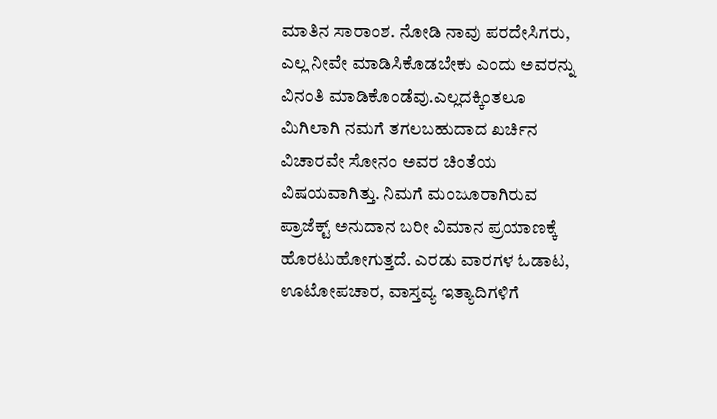ಮಾತಿನ ಸಾರಾಂಶ. ನೋಡಿ ನಾವು ಪರದೇಸಿಗರು, ಎಲ್ಲ ನೀವೇ ಮಾಡಿಸಿಕೊಡಬೇಕು ಎಂದು ಅವರನ್ನು ವಿನಂತಿ ಮಾಡಿಕೊಂಡೆವು.ಎಲ್ಲದಕ್ಕಿಂತಲೂ ಮಿಗಿಲಾಗಿ ನಮಗೆ ತಗಲಬಹುದಾದ ಖರ್ಚಿನ ವಿಚಾರವೇ ಸೋನಂ ಅವರ ಚಿಂತೆಯ ವಿಷಯವಾಗಿತ್ತು. ನಿಮಗೆ ಮಂಜೂರಾಗಿರುವ ಪ್ರಾಜೆಕ್ಟ್ ಅನುದಾನ ಬರೀ ವಿಮಾನ ಪ್ರಯಾಣಕ್ಕೆ ಹೊರಟುಹೋಗುತ್ತದೆ. ಎರಡು ವಾರಗಳ ಓಡಾಟ, ಊಟೋಪಚಾರ, ವಾಸ್ತವ್ಯ ಇತ್ಯಾದಿಗಳಿಗೆ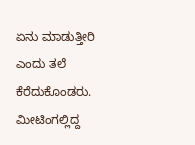ಏನು ಮಾಡುತ್ತೀರಿ ಎಂದು ತಲೆ ಕೆರೆದುಕೊಂಡರು. ಮೀಟಿಂಗಲ್ಲಿದ್ದ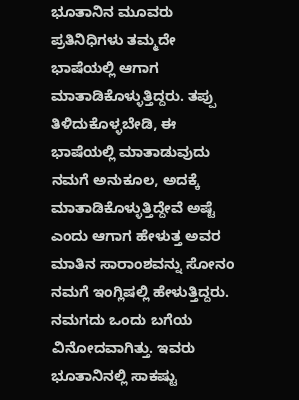ಭೂತಾನಿನ ಮೂವರು ಪ್ರತಿನಿಧಿಗಳು ತಮ್ಮದೇ ಭಾಷೆಯಲ್ಲಿ ಆಗಾಗ ಮಾತಾಡಿಕೊಳ್ಳುತ್ತಿದ್ದರು. ತಪ್ಪು ತಿಳಿದುಕೊಳ್ಳಬೇಡಿ, ಈ ಭಾಷೆಯಲ್ಲಿ ಮಾತಾಡುವುದು ನಮಗೆ ಅನುಕೂಲ, ಅದಕ್ಕೆ ಮಾತಾಡಿಕೊಳ್ಳುತ್ತಿದ್ದೇವೆ ಅಷ್ಟೆ ಎಂದು ಆಗಾಗ ಹೇಳುತ್ತ ಅವರ ಮಾತಿನ ಸಾರಾಂಶವನ್ನು ಸೋನಂ ನಮಗೆ ಇಂಗ್ಲಿಷಲ್ಲಿ ಹೇಳುತ್ತಿದ್ದರು. ನಮಗದು ಒಂದು ಬಗೆಯ ವಿನೋದವಾಗಿತ್ತು. ಇವರು ಭೂತಾನಿನಲ್ಲಿ ಸಾಕಷ್ಟು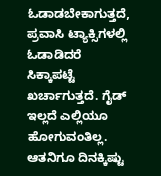ಓಡಾಡಬೇಕಾಗುತ್ತದೆ, ಪ್ರವಾಸಿ ಟ್ಯಾಕ್ಸಿಗಳಲ್ಲಿ ಓಡಾಡಿದರೆ ಸಿಕ್ಕಾಪಟ್ಟೆ ಖರ್ಚಾಗುತ್ತದೆ. ಗೈಡ್ ಇಲ್ಲದೆ ಎಲ್ಲಿಯೂ ಹೋಗುವಂತಿಲ್ಲ. ಆತನಿಗೂ ದಿನಕ್ಕಿಷ್ಟು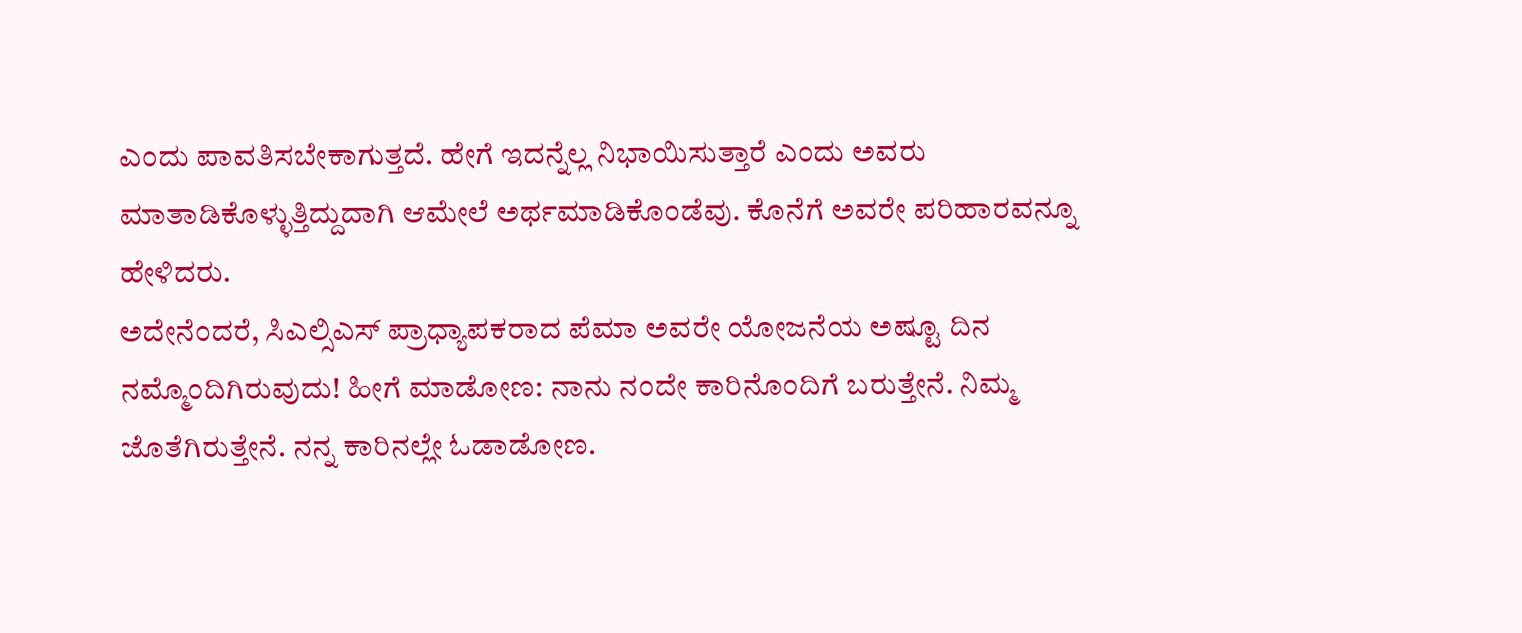ಎಂದು ಪಾವತಿಸಬೇಕಾಗುತ್ತದೆ. ಹೇಗೆ ಇದನ್ನೆಲ್ಲ ನಿಭಾಯಿಸುತ್ತಾರೆ ಎಂದು ಅವರು ಮಾತಾಡಿಕೊಳ್ಳುತ್ತಿದ್ದುದಾಗಿ ಆಮೇಲೆ ಅರ್ಥಮಾಡಿಕೊಂಡೆವು. ಕೊನೆಗೆ ಅವರೇ ಪರಿಹಾರವನ್ನೂ ಹೇಳಿದರು.
ಅದೇನೆಂದರೆ, ಸಿಎಲ್ಸಿಎಸ್ ಪ್ರಾಧ್ಯಾಪಕರಾದ ಪೆಮಾ ಅವರೇ ಯೋಜನೆಯ ಅಷ್ಟೂ ದಿನ ನಮ್ಮೊಂದಿಗಿರುವುದು! ಹೀಗೆ ಮಾಡೋಣ: ನಾನು ನಂದೇ ಕಾರಿನೊಂದಿಗೆ ಬರುತ್ತೇನೆ. ನಿಮ್ಮ ಜೊತೆಗಿರುತ್ತೇನೆ. ನನ್ನ ಕಾರಿನಲ್ಲೇ ಓಡಾಡೋಣ.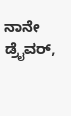ನಾನೇ ಡ್ರೈವರ್,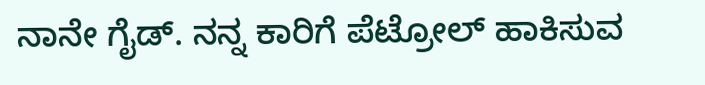ನಾನೇ ಗೈಡ್. ನನ್ನ ಕಾರಿಗೆ ಪೆಟ್ರೋಲ್ ಹಾಕಿಸುವ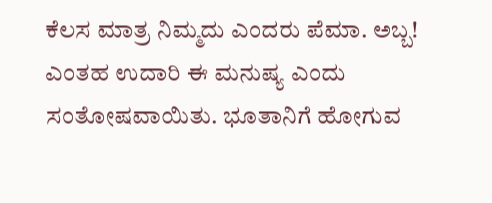ಕೆಲಸ ಮಾತ್ರ ನಿಮ್ಮದು ಎಂದರು ಪೆಮಾ. ಅಬ್ಬ! ಎಂತಹ ಉದಾರಿ ಈ ಮನುಷ್ಯ ಎಂದು ಸಂತೋಷವಾಯಿತು. ಭೂತಾನಿಗೆ ಹೋಗುವ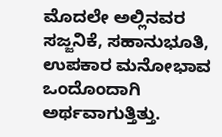ಮೊದಲೇ ಅಲ್ಲಿನವರ ಸಜ್ಜನಿಕೆ, ಸಹಾನುಭೂತಿ, ಉಪಕಾರ ಮನೋಭಾವ ಒಂದೊಂದಾಗಿ ಅರ್ಥವಾಗುತ್ತಿತ್ತು.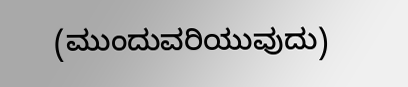(ಮುಂದುವರಿಯುವುದು)